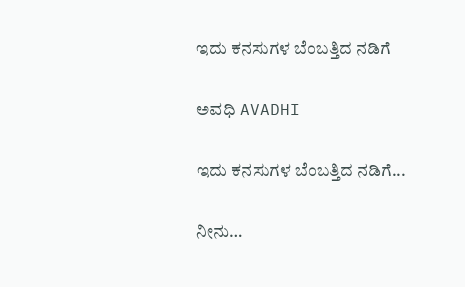ಇದು ಕನಸುಗಳ ಬೆಂಬತ್ತಿದ ನಡಿಗೆ‍

ಅವಧಿ AVADHI

ಇದು ಕನಸುಗಳ ಬೆಂಬತ್ತಿದ ನಡಿಗೆ...

ನೀನು…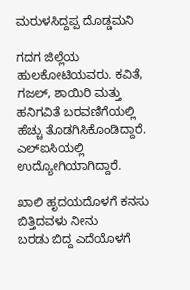ಮರುಳಸಿದ್ದಪ್ಪ ದೊಡ್ಡಮನಿ

ಗದಗ ಜಿಲ್ಲೆಯ ಹುಲಕೋಟಿಯವರು. ಕವಿತೆ, ಗಜಲ್, ಶಾಯಿರಿ ಮತ್ತು  ಹನಿಗವಿತೆ ಬರವಣಿಗೆಯಲ್ಲಿ ಹೆಚ್ಚು ತೊಡಗಿಸಿಕೊಂಡಿದ್ದಾರೆ. ಎಲ್‌ಐಸಿಯಲ್ಲಿ ಉದ್ಯೋಗಿಯಾಗಿದ್ದಾರೆ.

ಖಾಲಿ ಹೃದಯದೊಳಗೆ ಕನಸು ಬಿತ್ತಿದವಳು ನೀನು
ಬರಡು ಬಿದ್ದ ಎದೆಯೊಳಗೆ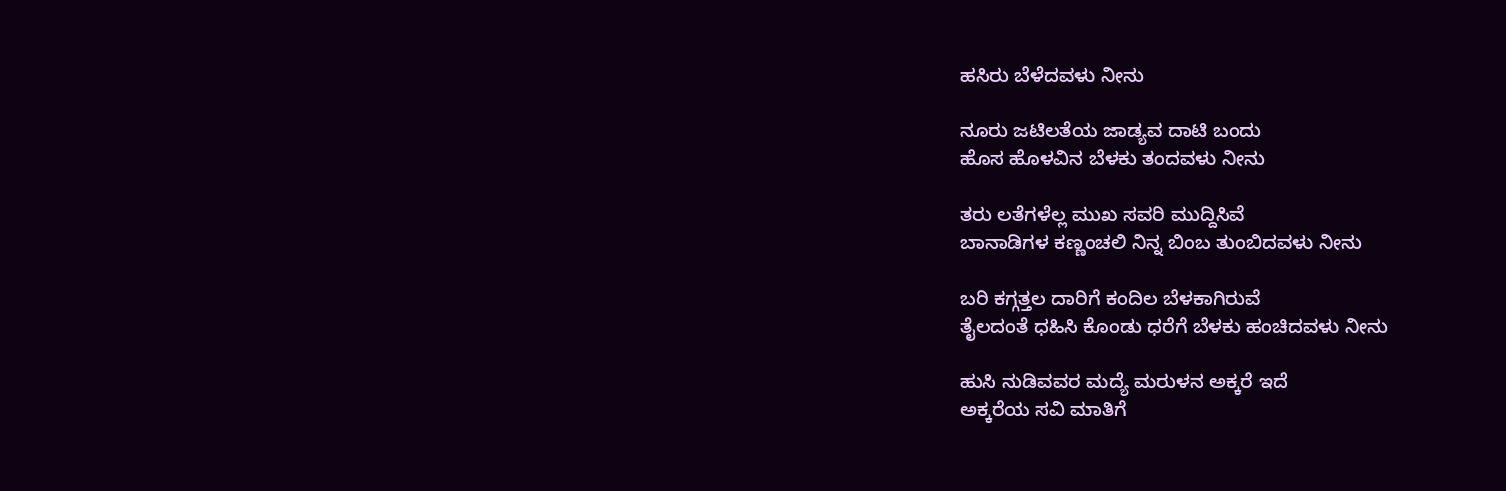ಹಸಿರು ಬೆಳೆದವಳು ನೀನು

ನೂರು ಜಟಿಲತೆಯ ಜಾಡ್ಯವ ದಾಟಿ ಬಂದು
ಹೊಸ ಹೊಳವಿನ ಬೆಳಕು ತಂದವಳು ನೀನು

ತರು ಲತೆಗಳೆಲ್ಲ ಮುಖ ಸವರಿ ಮುದ್ದಿಸಿವೆ
ಬಾನಾಡಿಗಳ ಕಣ್ಣಂಚಲಿ ನಿನ್ನ ಬಿಂಬ ತುಂಬಿದವಳು ನೀನು

ಬರಿ ಕಗ್ಗತ್ತಲ ದಾರಿಗೆ ಕಂದಿಲ ಬೆಳಕಾಗಿರುವೆ
ತೈಲದಂತೆ ಧಹಿಸಿ ಕೊಂಡು ಧರೆಗೆ ಬೆಳಕು ಹಂಚಿದವಳು ನೀನು

ಹುಸಿ ನುಡಿವವರ ಮದ್ಯೆ ಮರುಳನ ಅಕ್ಕರೆ ಇದೆ
ಅಕ್ಕರೆಯ ಸವಿ ಮಾತಿಗೆ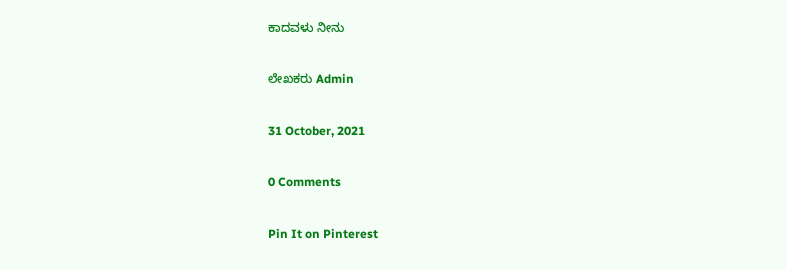ಕಾದವಳು ನೀನು

ಲೇಖಕರು Admin

31 October, 2021

0 Comments

Pin It on Pinterest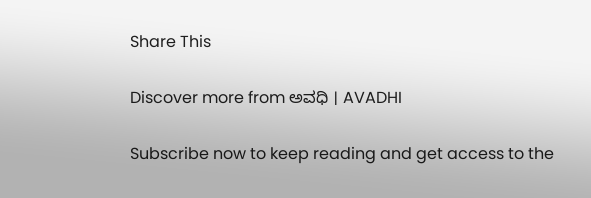Share This

Discover more from ಅವಧಿ । AVADHI

Subscribe now to keep reading and get access to the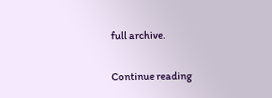full archive.

Continue reading